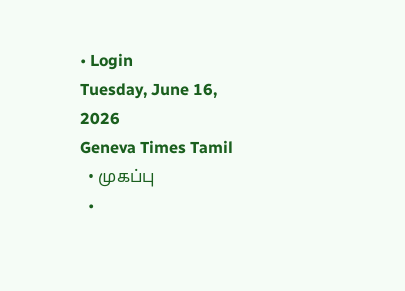• Login
Tuesday, June 16, 2026
Geneva Times Tamil
  • முகப்பு
  •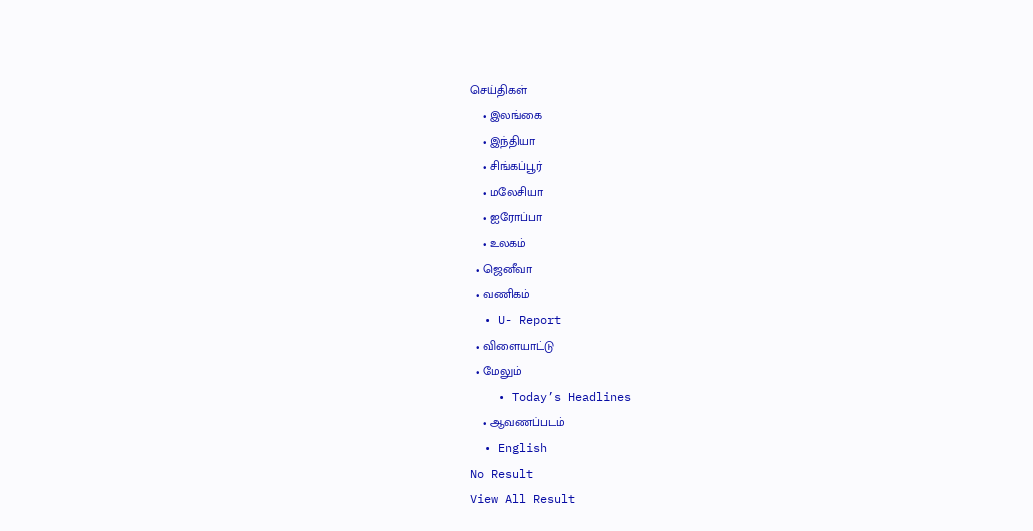செய்திகள்
    • இலங்கை
    • இந்தியா
    • சிங்கப்பூர்
    • மலேசியா
    • ஐரோப்பா
    • உலகம்
  • ஜெனீவா
  • வணிகம்
  • U- Report
  • விளையாட்டு
  • மேலும்
    • Today’s Headlines
    • ஆவணப்படம்
  • English
No Result
View All Result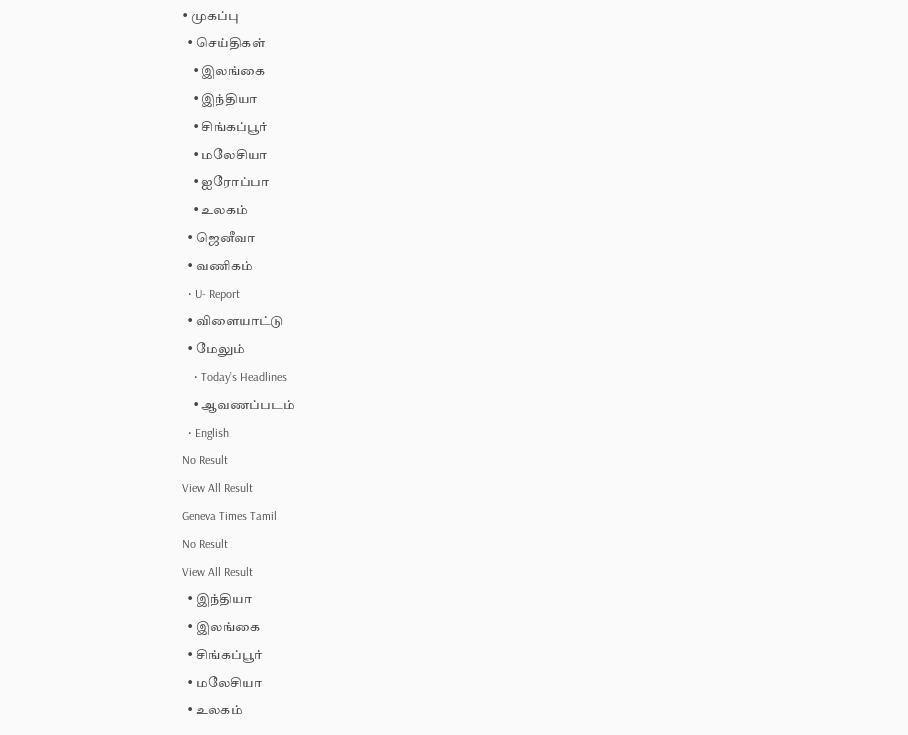• முகப்பு
  • செய்திகள்
    • இலங்கை
    • இந்தியா
    • சிங்கப்பூர்
    • மலேசியா
    • ஐரோப்பா
    • உலகம்
  • ஜெனீவா
  • வணிகம்
  • U- Report
  • விளையாட்டு
  • மேலும்
    • Today’s Headlines
    • ஆவணப்படம்
  • English
No Result
View All Result
Geneva Times Tamil
No Result
View All Result
  • இந்தியா
  • இலங்கை
  • சிங்கப்பூர்
  • மலேசியா
  • உலகம்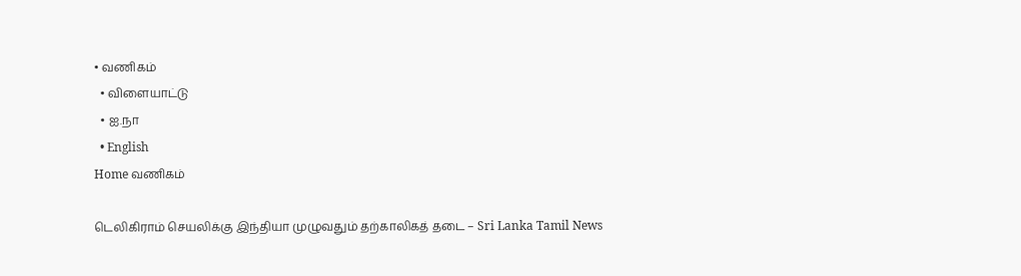• வணிகம்
  • விளையாட்டு
  • ஐ.நா
  • English
Home வணிகம்

டெலிகிராம் செயலிக்கு இந்தியா முழுவதும் தற்காலிகத் தடை – Sri Lanka Tamil News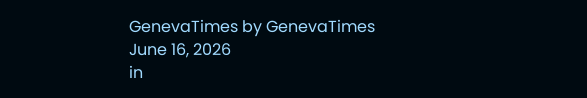GenevaTimes by GenevaTimes
June 16, 2026
in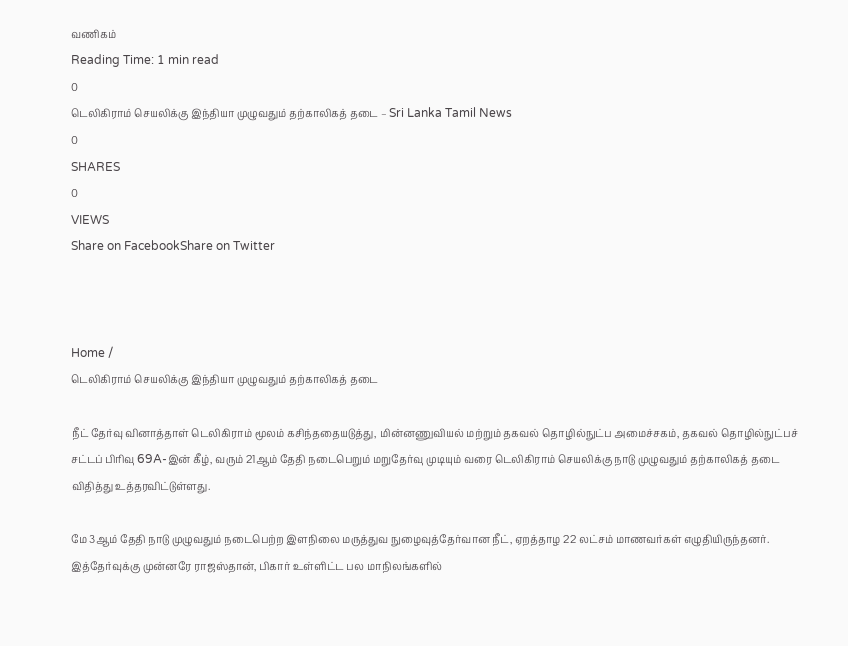வணிகம்
Reading Time: 1 min read
0
டெலிகிராம் செயலிக்கு இந்தியா முழுவதும் தற்காலிகத் தடை – Sri Lanka Tamil News
0
SHARES
0
VIEWS
Share on FacebookShare on Twitter



Home /
டெலிகிராம் செயலிக்கு இந்தியா முழுவதும் தற்காலிகத் தடை

நீட் தேர்வு வினாத்தாள் டெலிகிராம் மூலம் கசிந்ததையடுத்து, மின்னணுவியல் மற்றும் தகவல் தொழில்நுட்ப அமைச்சகம், தகவல் தொழில்நுட்பச் சட்டப் பிரிவு 69A-இன் கீழ், வரும் 21ஆம் தேதி நடைபெறும் மறுதேர்வு முடியும் வரை டெலிகிராம் செயலிக்கு நாடு முழுவதும் தற்காலிகத் தடை விதித்து உத்தரவிட்டுள்ளது.

மே 3ஆம் தேதி நாடு முழுவதும் நடைபெற்ற இளநிலை மருத்துவ நுழைவுத்தேர்வான நீட், ஏறத்தாழ 22 லட்சம் மாணவர்கள் எழுதியிருந்தனர். இத்தேர்வுக்கு முன்னரே ராஜஸ்தான், பிகார் உள்ளிட்ட பல மாநிலங்களில்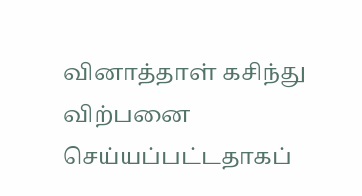வினாத்தாள் கசிந்து விற்பனை செய்யப்பட்டதாகப்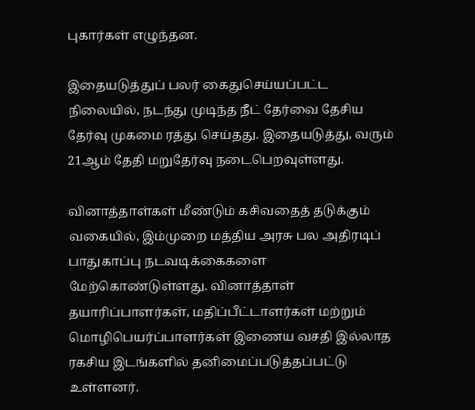புகார்கள் எழுந்தன.

இதையடுத்துப் பலர் கைதுசெய்யப்பட்ட நிலையில், நடந்து முடிந்த நீட் தேர்வை தேசிய தேர்வு முகமை ரத்து செய்தது. இதையடுத்து, வரும் 21ஆம் தேதி மறுதேர்வு நடைபெறவுள்ளது.

வினாத்தாள்கள் மீண்டும் கசிவதைத் தடுக்கும் வகையில், இம்முறை மத்திய அரசு பல அதிரடிப் பாதுகாப்பு நடவடிக்கைகளை மேற்கொண்டுள்ளது. வினாத்தாள் தயாரிப்பாளர்கள், மதிப்பீட்டாளர்கள் மற்றும் மொழிபெயர்ப்பாளர்கள் இணைய வசதி இல்லாத ரகசிய இடங்களில் தனிமைப்படுத்தப்பட்டு உள்ளனர்.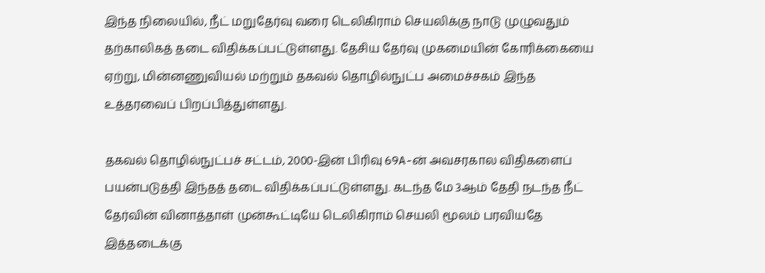இந்த நிலையில், நீட் மறுதேர்வு வரை டெலிகிராம் செயலிக்கு நாடு முழுவதும் தற்காலிகத் தடை விதிக்கப்பட்டுள்ளது. தேசிய தேர்வு முகமையின் கோரிக்கையை ஏற்று, மின்னணுவியல் மற்றும் தகவல் தொழில்நுட்ப அமைச்சகம் இந்த உத்தரவைப் பிறப்பித்துள்ளது.

தகவல் தொழில்நுட்பச் சட்டம், 2000-இன் பிரிவு 69A-ன் அவசரகால விதிகளைப் பயன்படுத்தி இந்தத் தடை விதிக்கப்பட்டுள்ளது. கடந்த மே 3ஆம் தேதி நடந்த நீட் தேர்வின் வினாத்தாள் முன்கூட்டியே டெலிகிராம் செயலி மூலம் பரவியதே இத்தடைக்கு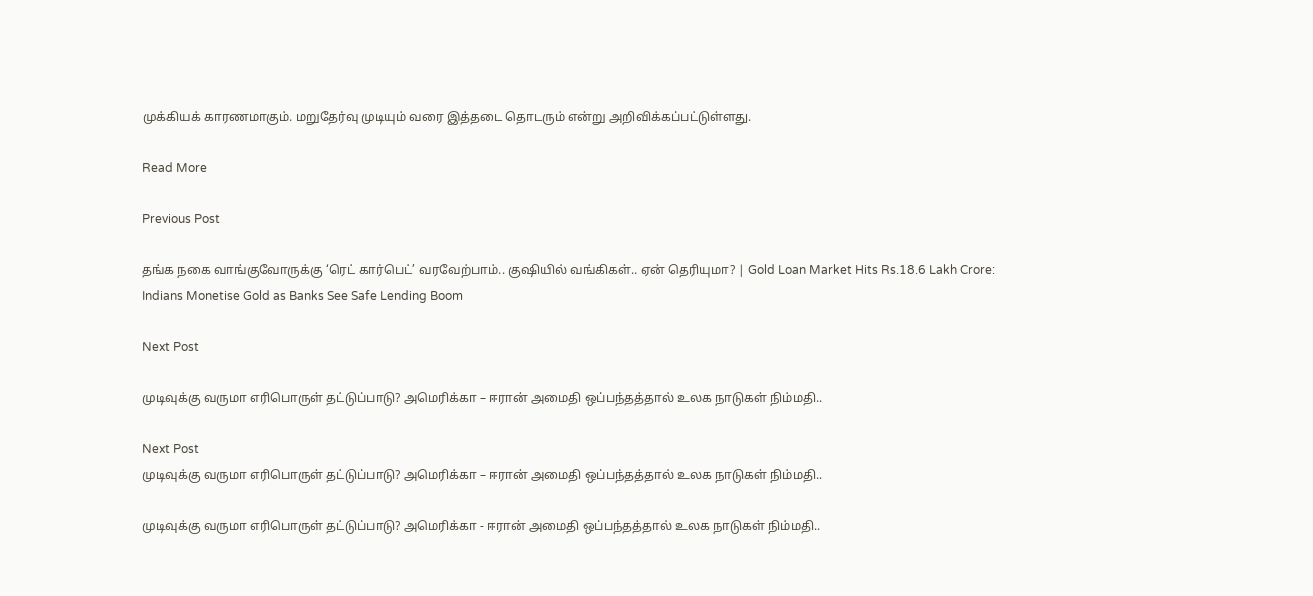முக்கியக் காரணமாகும். மறுதேர்வு முடியும் வரை இத்தடை தொடரும் என்று அறிவிக்கப்பட்டுள்ளது.

Read More

Previous Post

தங்க நகை வாங்குவோருக்கு ‘ரெட் கார்பெட்’ வரவேற்பாம்.. குஷியில் வங்கிகள்.. ஏன் தெரியுமா? | Gold Loan Market Hits Rs.18.6 Lakh Crore: Indians Monetise Gold as Banks See Safe Lending Boom

Next Post

முடிவுக்கு வருமா எரிபொருள் தட்டுப்பாடு? அமெரிக்கா – ஈரான் அமைதி ஒப்பந்தத்தால் உலக நாடுகள் நிம்மதி..

Next Post
முடிவுக்கு வருமா எரிபொருள் தட்டுப்பாடு? அமெரிக்கா – ஈரான் அமைதி ஒப்பந்தத்தால் உலக நாடுகள் நிம்மதி..

முடிவுக்கு வருமா எரிபொருள் தட்டுப்பாடு? அமெரிக்கா - ஈரான் அமைதி ஒப்பந்தத்தால் உலக நாடுகள் நிம்மதி..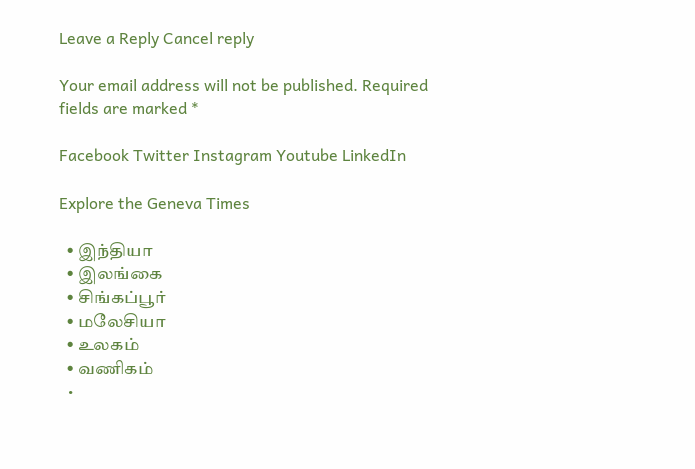Leave a Reply Cancel reply

Your email address will not be published. Required fields are marked *

Facebook Twitter Instagram Youtube LinkedIn

Explore the Geneva Times

  • இந்தியா
  • இலங்கை
  • சிங்கப்பூர்
  • மலேசியா
  • உலகம்
  • வணிகம்
  •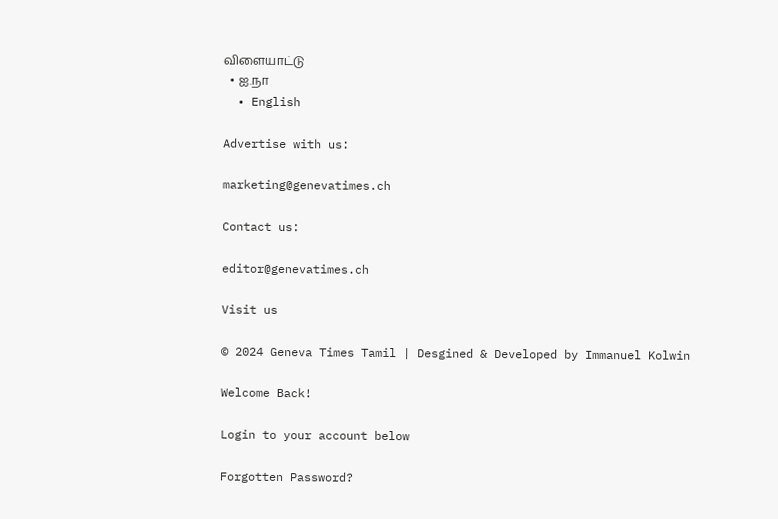விளையாட்டு
  • ஐ.நா
  • English

Advertise with us:

marketing@genevatimes.ch

Contact us:

editor@genevatimes.ch

Visit us

© 2024 Geneva Times Tamil | Desgined & Developed by Immanuel Kolwin

Welcome Back!

Login to your account below

Forgotten Password?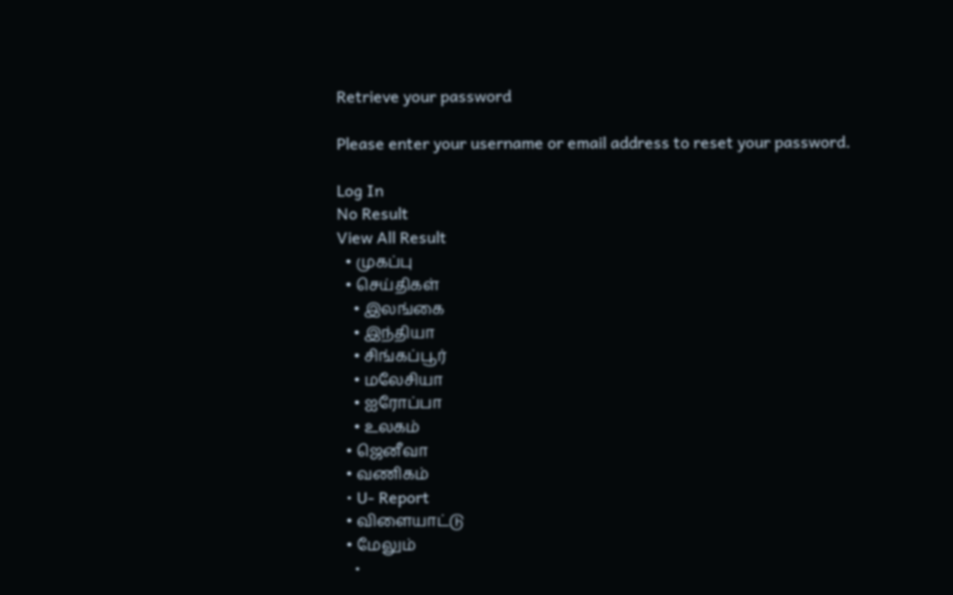Retrieve your password

Please enter your username or email address to reset your password.

Log In
No Result
View All Result
  • முகப்பு
  • செய்திகள்
    • இலங்கை
    • இந்தியா
    • சிங்கப்பூர்
    • மலேசியா
    • ஐரோப்பா
    • உலகம்
  • ஜெனீவா
  • வணிகம்
  • U- Report
  • விளையாட்டு
  • மேலும்
    •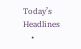Today’s Headlines
    •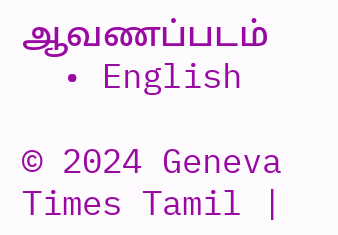ஆவணப்படம்
  • English

© 2024 Geneva Times Tamil |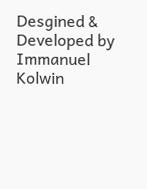Desgined & Developed by Immanuel Kolwin